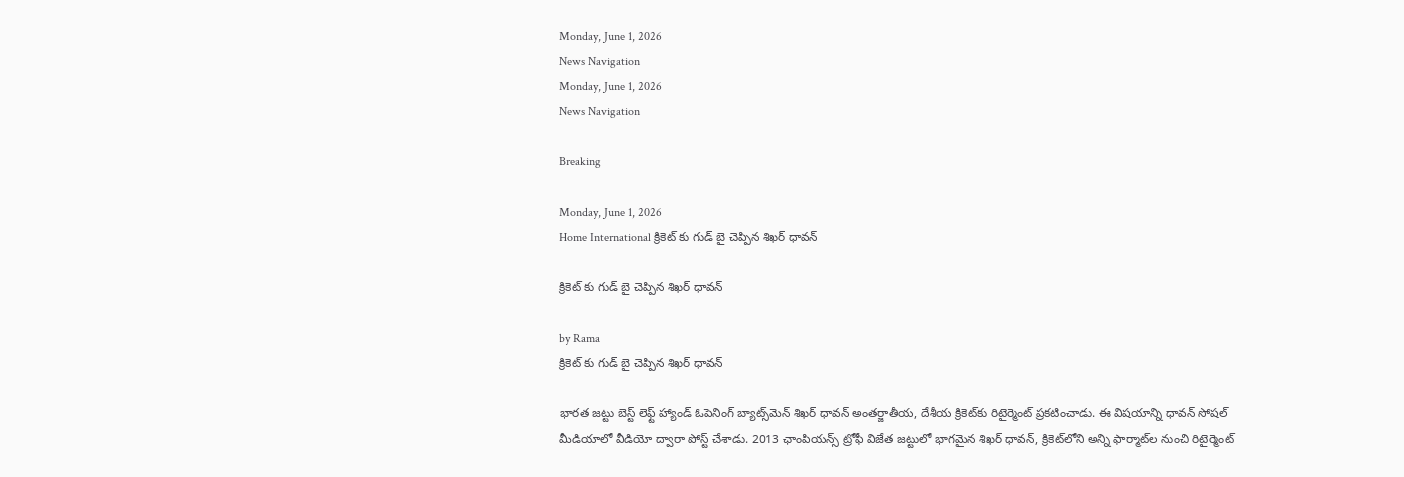Monday, June 1, 2026
News Navigation
Monday, June 1, 2026
News Navigation

Breaking

Monday, June 1, 2026
Home International క్రికెట్ కు గుడ్ బై చెప్పిన శిఖర్ ధావన్

క్రికెట్ కు గుడ్ బై చెప్పిన శిఖర్ ధావన్

by Rama
క్రికెట్ కు గుడ్ బై చెప్పిన శిఖర్ ధావన్

భారత జట్టు బెస్ట్ లెఫ్ట్ హ్యాండ్ ఓపెనింగ్ బ్యాట్స్‌మెన్ శిఖర్ ధావన్ అంతర్జాతీయ, దేశీయ క్రికెట్‌కు రిటైర్మెంట్ ప్రకటించాడు. ఈ విషయాన్ని ధావన్ సోషల్ మీడియాలో వీడియో ద్వారా పోస్ట్ చేశాడు. 2013 ఛాంపియన్స్ ట్రోఫీ విజేత జట్టులో భాగమైన శిఖర్ ధావన్, క్రికెట్‌లోని అన్ని ఫార్మాట్‌ల నుంచి రిటైర్మెంట్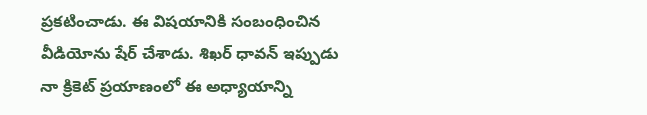ప్రకటించాడు. ఈ విషయానికి సంబంధించిన వీడియోను షేర్ చేశాడు. శిఖర్ ధావన్ ఇప్పుడు నా క్రికెట్ ప్రయాణంలో ఈ అధ్యాయాన్ని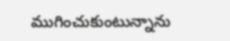ముగించుకుంటున్నాను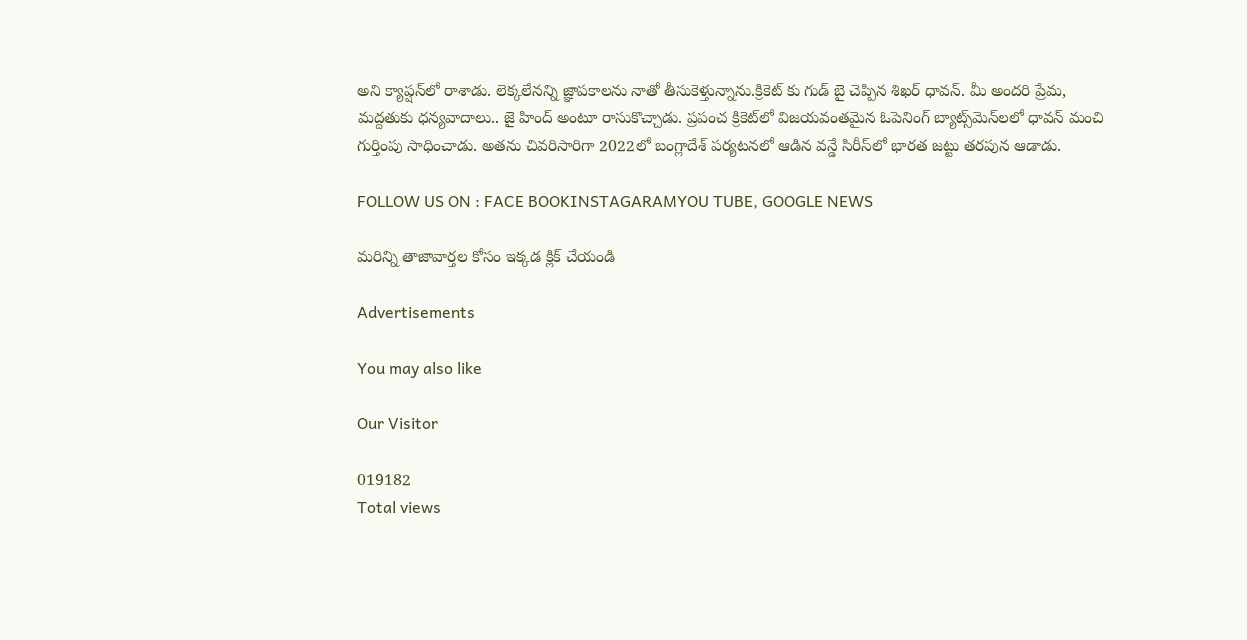అని క్యాప్షన్‌లో రాశాడు. లెక్కలేనన్ని జ్ఞాపకాలను నాతో తీసుకెళ్తున్నాను.క్రికెట్ కు గుడ్ బై చెప్పిన శిఖర్ ధావన్. మీ అందరి ప్రేమ, మద్దతుకు ధన్యవాదాలు.. జై హింద్ అంటూ రాసుకొచ్చాడు. ప్రపంచ క్రికెట్‌లో విజయవంతమైన ఓపెనింగ్ బ్యాట్స్‌మెన్‌లలో ధావన్ మంచి గుర్తింపు సాధించాడు. అతను చివరిసారిగా 2022లో బంగ్లాదేశ్ పర్యటనలో ఆడిన వన్డే సిరీస్‌లో భారత జట్టు తరపున ఆడాడు.

FOLLOW US ON : FACE BOOKINSTAGARAMYOU TUBE, GOOGLE NEWS

మరిన్ని తాజావార్తల కోసం ఇక్కడ క్లిక్ చేయండి

Advertisements

You may also like

Our Visitor

019182
Total views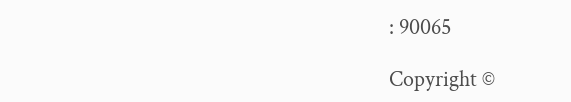: 90065

Copyright ©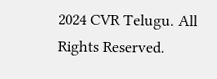2024 CVR Telugu. All Rights Reserved.